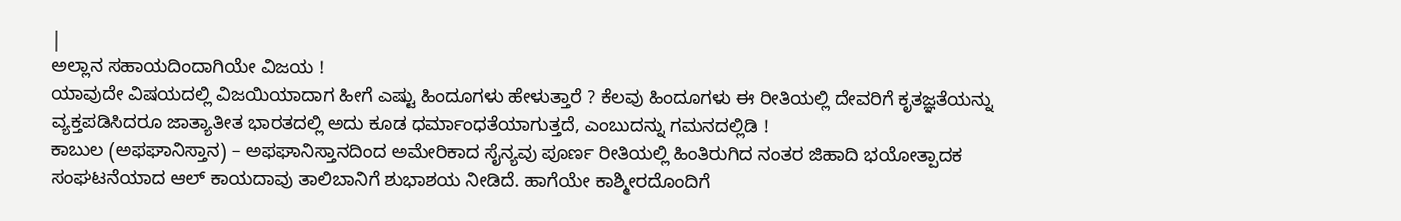|
ಅಲ್ಲಾನ ಸಹಾಯದಿಂದಾಗಿಯೇ ವಿಜಯ !
ಯಾವುದೇ ವಿಷಯದಲ್ಲಿ ವಿಜಯಿಯಾದಾಗ ಹೀಗೆ ಎಷ್ಟು ಹಿಂದೂಗಳು ಹೇಳುತ್ತಾರೆ ? ಕೆಲವು ಹಿಂದೂಗಳು ಈ ರೀತಿಯಲ್ಲಿ ದೇವರಿಗೆ ಕೃತಜ್ಞತೆಯನ್ನು ವ್ಯಕ್ತಪಡಿಸಿದರೂ ಜಾತ್ಯಾತೀತ ಭಾರತದಲ್ಲಿ ಅದು ಕೂಡ ಧರ್ಮಾಂಧತೆಯಾಗುತ್ತದೆ, ಎಂಬುದನ್ನು ಗಮನದಲ್ಲಿಡಿ !
ಕಾಬುಲ (ಅಫಘಾನಿಸ್ತಾನ) – ಅಫಘಾನಿಸ್ತಾನದಿಂದ ಅಮೇರಿಕಾದ ಸೈನ್ಯವು ಪೂರ್ಣ ರೀತಿಯಲ್ಲಿ ಹಿಂತಿರುಗಿದ ನಂತರ ಜಿಹಾದಿ ಭಯೋತ್ಪಾದಕ ಸಂಘಟನೆಯಾದ ಆಲ್ ಕಾಯದಾವು ತಾಲಿಬಾನಿಗೆ ಶುಭಾಶಯ ನೀಡಿದೆ. ಹಾಗೆಯೇ ಕಾಶ್ಮೀರದೊಂದಿಗೆ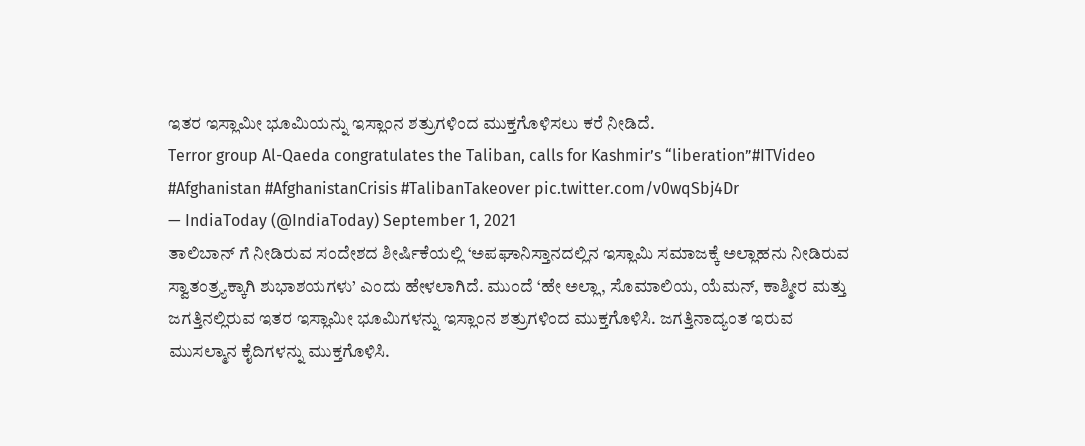ಇತರ ಇಸ್ಲಾಮೀ ಭೂಮಿಯನ್ನು ಇಸ್ಲಾಂನ ಶತ್ರುಗಳಿಂದ ಮುಕ್ತಗೊಳಿಸಲು ಕರೆ ನೀಡಿದೆ.
Terror group Al-Qaeda congratulates the Taliban, calls for Kashmir’s “liberation”#ITVideo #Afghanistan #AfghanistanCrisis #TalibanTakeover pic.twitter.com/v0wqSbj4Dr
— IndiaToday (@IndiaToday) September 1, 2021
ತಾಲಿಬಾನ್ ಗೆ ನೀಡಿರುವ ಸಂದೇಶದ ಶೀರ್ಷಿಕೆಯಲ್ಲಿ ‘ಅಪಘಾನಿಸ್ತಾನದಲ್ಲಿನ ಇಸ್ಲಾಮಿ ಸಮಾಜಕ್ಕೆ ಅಲ್ಲಾಹನು ನೀಡಿರುವ ಸ್ವಾತಂತ್ರ್ಯಕ್ಕಾಗಿ ಶುಭಾಶಯಗಳು’ ಎಂದು ಹೇಳಲಾಗಿದೆ. ಮುಂದೆ ‘ಹೇ ಅಲ್ಲಾ, ಸೊಮಾಲಿಯ, ಯೆಮನ್, ಕಾಶ್ಮೀರ ಮತ್ತು ಜಗತ್ತಿನಲ್ಲಿರುವ ಇತರ ಇಸ್ಲಾಮೀ ಭೂಮಿಗಳನ್ನು ಇಸ್ಲಾಂನ ಶತ್ರುಗಳಿಂದ ಮುಕ್ತಗೊಳಿಸಿ. ಜಗತ್ತಿನಾದ್ಯಂತ ಇರುವ ಮುಸಲ್ಮಾನ ಕೈದಿಗಳನ್ನು ಮುಕ್ತಗೊಳಿಸಿ.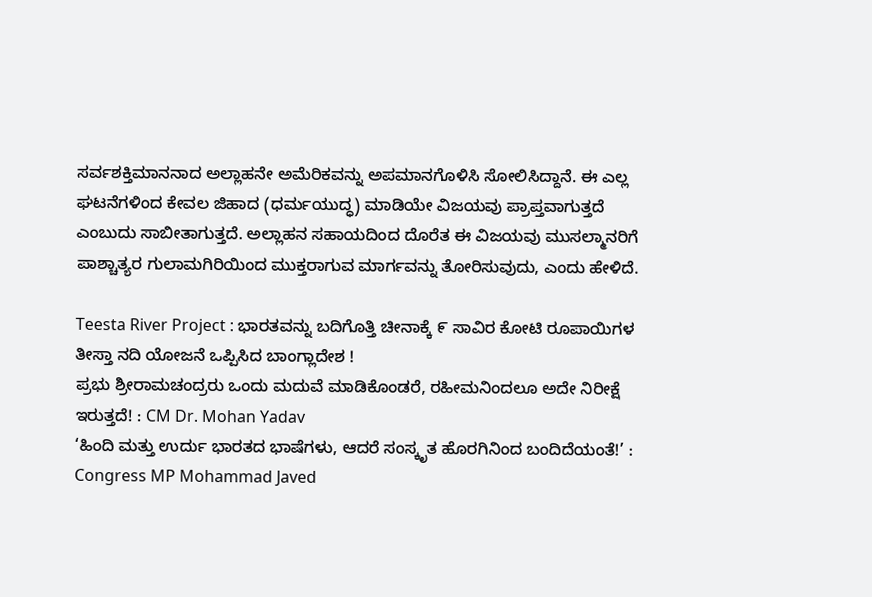ಸರ್ವಶಕ್ತಿಮಾನನಾದ ಅಲ್ಲಾಹನೇ ಅಮೆರಿಕವನ್ನು ಅಪಮಾನಗೊಳಿಸಿ ಸೋಲಿಸಿದ್ದಾನೆ. ಈ ಎಲ್ಲ ಘಟನೆಗಳಿಂದ ಕೇವಲ ಜಿಹಾದ (ಧರ್ಮಯುದ್ಧ) ಮಾಡಿಯೇ ವಿಜಯವು ಪ್ರಾಪ್ತವಾಗುತ್ತದೆ ಎಂಬುದು ಸಾಬೀತಾಗುತ್ತದೆ. ಅಲ್ಲಾಹನ ಸಹಾಯದಿಂದ ದೊರೆತ ಈ ವಿಜಯವು ಮುಸಲ್ಮಾನರಿಗೆ ಪಾಶ್ಚಾತ್ಯರ ಗುಲಾಮಗಿರಿಯಿಂದ ಮುಕ್ತರಾಗುವ ಮಾರ್ಗವನ್ನು ತೋರಿಸುವುದು, ಎಂದು ಹೇಳಿದೆ.

Teesta River Project : ಭಾರತವನ್ನು ಬದಿಗೊತ್ತಿ ಚೀನಾಕ್ಕೆ ೯ ಸಾವಿರ ಕೋಟಿ ರೂಪಾಯಿಗಳ ತೀಸ್ತಾ ನದಿ ಯೋಜನೆ ಒಪ್ಪಿಸಿದ ಬಾಂಗ್ಲಾದೇಶ !
ಪ್ರಭು ಶ್ರೀರಾಮಚಂದ್ರರು ಒಂದು ಮದುವೆ ಮಾಡಿಕೊಂಡರೆ, ರಹೀಮನಿಂದಲೂ ಅದೇ ನಿರೀಕ್ಷೆ ಇರುತ್ತದೆ! : CM Dr. Mohan Yadav
‘ಹಿಂದಿ ಮತ್ತು ಉರ್ದು ಭಾರತದ ಭಾಷೆಗಳು, ಆದರೆ ಸಂಸ್ಕೃತ ಹೊರಗಿನಿಂದ ಬಂದಿದೆಯಂತೆ!’ : Congress MP Mohammad Javed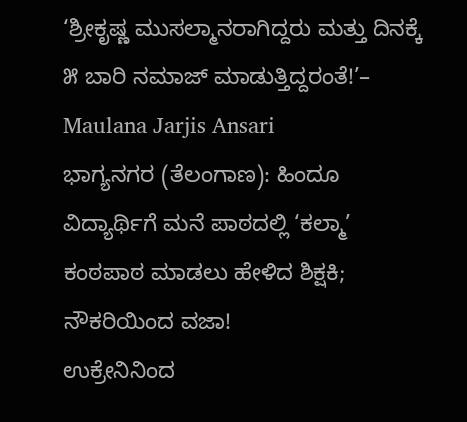‘ಶ್ರೀಕೃಷ್ಣ ಮುಸಲ್ಮಾನರಾಗಿದ್ದರು ಮತ್ತು ದಿನಕ್ಕೆ ೫ ಬಾರಿ ನಮಾಜ್ ಮಾಡುತ್ತಿದ್ದರಂತೆ!’– Maulana Jarjis Ansari
ಭಾಗ್ಯನಗರ (ತೆಲಂಗಾಣ): ಹಿಂದೂ ವಿದ್ಯಾರ್ಥಿಗೆ ಮನೆ ಪಾಠದಲ್ಲಿ ‘ಕಲ್ಮಾ’ ಕಂಠಪಾಠ ಮಾಡಲು ಹೇಳಿದ ಶಿಕ್ಷಕಿ; ನೌಕರಿಯಿಂದ ವಜಾ!
ಉಕ್ರೇನಿನಿಂದ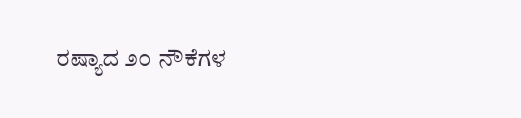ರಷ್ಯಾದ ೨೦ ನೌಕೆಗಳ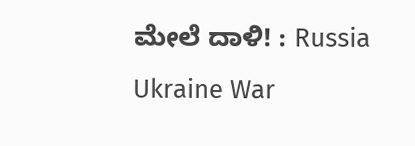ಮೇಲೆ ದಾಳಿ! : Russia Ukraine War